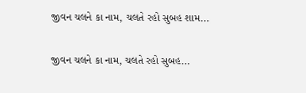જીવન ચલને કા નામ, ચલતે રહો સુબહ શામ...

જીવન ચલને કા નામ, ચલતે રહો સુબહ...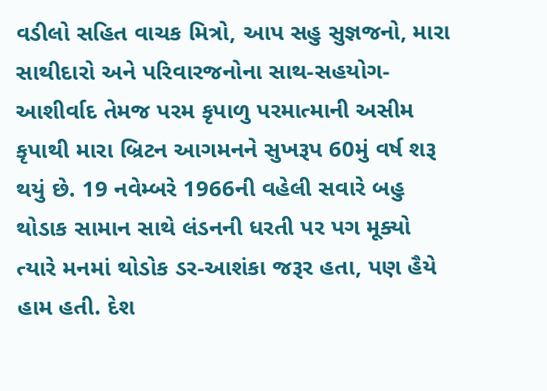વડીલો સહિત વાચક મિત્રો, આપ સહુ સુજ્ઞજનો, મારા સાથીદારો અને પરિવારજનોના સાથ-સહયોગ-આશીર્વાદ તેમજ પરમ કૃપાળુ પરમાત્માની અસીમ કૃપાથી મારા બ્રિટન આગમનને સુખરૂપ 60મું વર્ષ શરૂ થયું છે. 19 નવેમ્બરે 1966ની વહેલી સવારે બહુ થોડાક સામાન સાથે લંડનની ધરતી પર પગ મૂક્યો ત્યારે મનમાં થોડોક ડર-આશંકા જરૂર હતા, પણ હૈયે હામ હતી. દેશ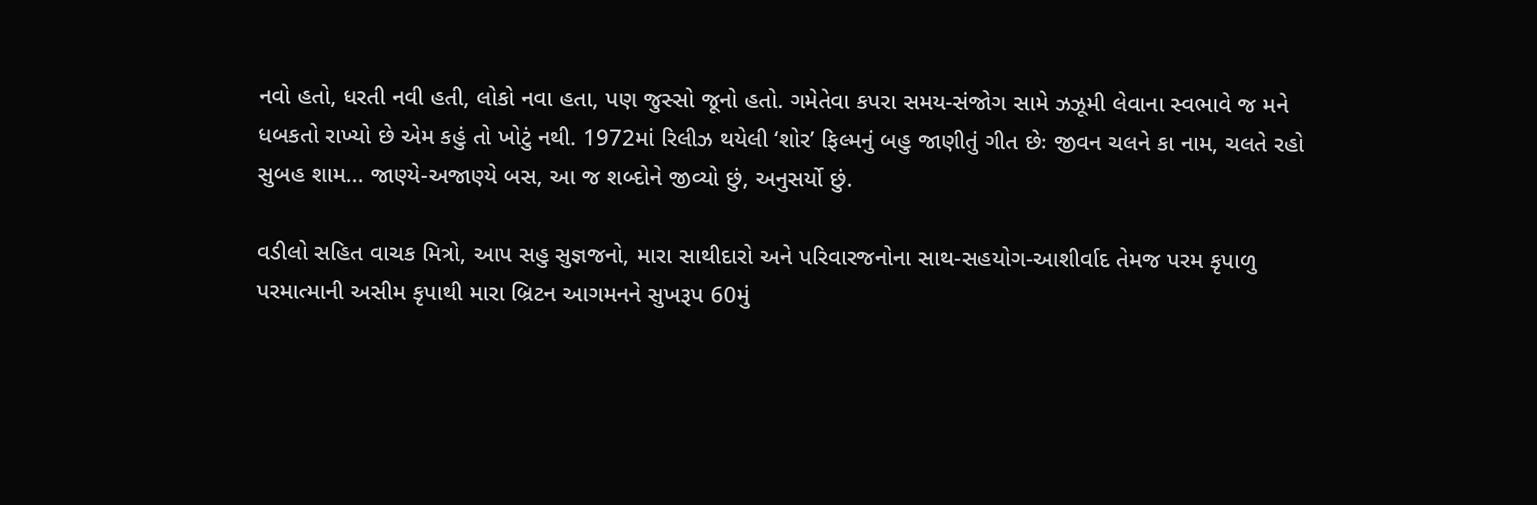નવો હતો, ધરતી નવી હતી, લોકો નવા હતા, પણ જુસ્સો જૂનો હતો. ગમેતેવા કપરા સમય-સંજોગ સામે ઝઝૂમી લેવાના સ્વભાવે જ મને ધબકતો રાખ્યો છે એમ કહું તો ખોટું નથી. 1972માં રિલીઝ થયેલી ‘શોર’ ફિલ્મનું બહુ જાણીતું ગીત છેઃ જીવન ચલને કા નામ, ચલતે રહો સુબહ શામ... જાણ્યે-અજાણ્યે બસ, આ જ શબ્દોને જીવ્યો છું, અનુસર્યો છું.

વડીલો સહિત વાચક મિત્રો, આપ સહુ સુજ્ઞજનો, મારા સાથીદારો અને પરિવારજનોના સાથ-સહયોગ-આશીર્વાદ તેમજ પરમ કૃપાળુ પરમાત્માની અસીમ કૃપાથી મારા બ્રિટન આગમનને સુખરૂપ 60મું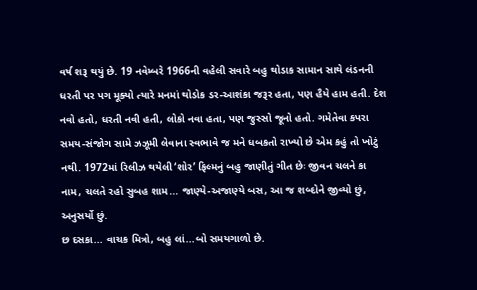વર્ષ શરૂ થયું છે. 19 નવેમ્બરે 1966ની વહેલી સવારે બહુ થોડાક સામાન સાથે લંડનની ધરતી પર પગ મૂક્યો ત્યારે મનમાં થોડોક ડર-આશંકા જરૂર હતા, પણ હૈયે હામ હતી. દેશ નવો હતો, ધરતી નવી હતી, લોકો નવા હતા, પણ જુસ્સો જૂનો હતો. ગમેતેવા કપરા સમય-સંજોગ સામે ઝઝૂમી લેવાના સ્વભાવે જ મને ધબકતો રાખ્યો છે એમ કહું તો ખોટું નથી. 1972માં રિલીઝ થયેલી ‘શોર’ ફિલ્મનું બહુ જાણીતું ગીત છેઃ જીવન ચલને કા નામ, ચલતે રહો સુબહ શામ... જાણ્યે-અજાણ્યે બસ, આ જ શબ્દોને જીવ્યો છું, અનુસર્યો છું.
છ દસકા... વાચક મિત્રો, બહુ લાં...બો સમયગાળો છે.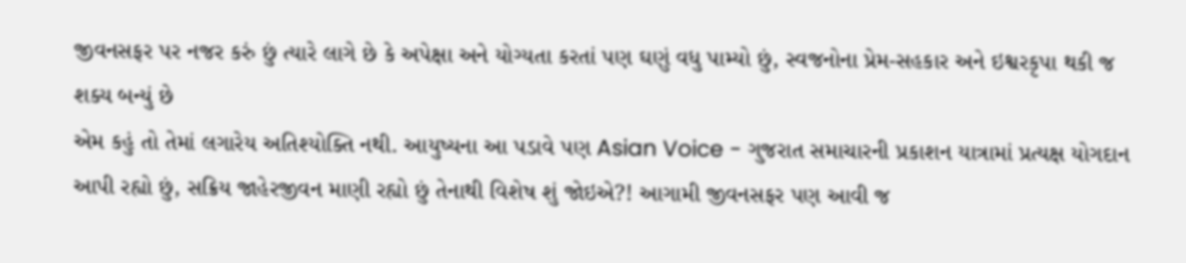જીવનસફર પર નજર કરું છું ત્યારે લાગે છે કે અપેક્ષા અને યોગ્યતા કરતાં પણ ઘણું વધુ પામ્યો છું, સ્વજનોના પ્રેમ-સહકાર અને ઇશ્વરકૃપા થકી જ શક્ય બન્યું છે
એમ કહું તો તેમાં લગારેય અતિશ્યોક્તિ નથી. આયુષ્યના આ પડાવે પણ Asian Voice - ગુજરાત સમાચારની પ્રકાશન યાત્રામાં પ્રત્યક્ષ યોગદાન આપી રહ્યો છું, સક્રિય જાહેરજીવન માણી રહ્યો છું તેનાથી વિશેષ શું જોઇએ?! આગામી જીવનસફર પણ આવી જ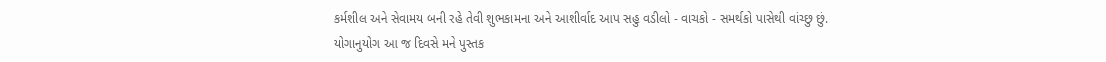કર્મશીલ અને સેવામય બની રહે તેવી શુભકામના અને આશીર્વાદ આપ સહુ વડીલો - વાચકો - સમર્થકો પાસેથી વાંચ્છુ છું.
યોગાનુયોગ આ જ દિવસે મને પુસ્તક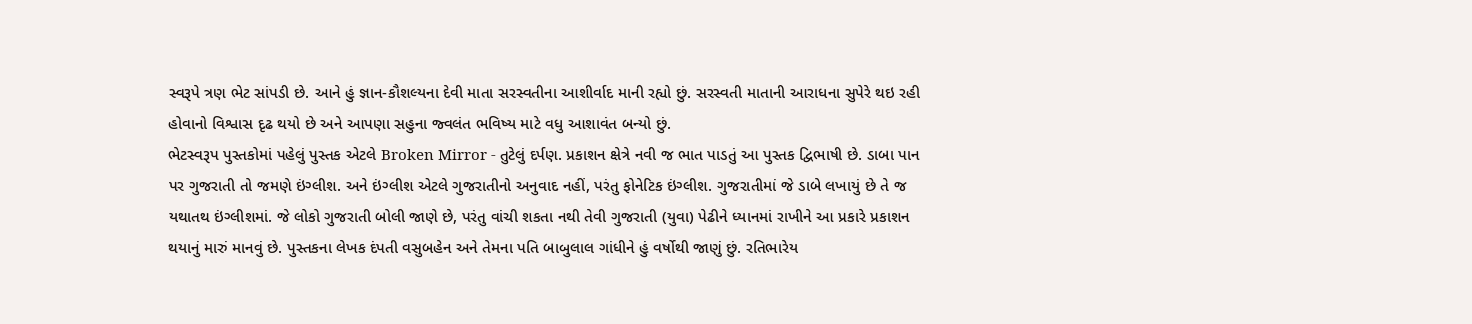સ્વરૂપે ત્રણ ભેટ સાંપડી છે. આને હું જ્ઞાન-કૌશલ્યના દેવી માતા સરસ્વતીના આશીર્વાદ માની રહ્યો છું. સરસ્વતી માતાની આરાધના સુપેરે થઇ રહી હોવાનો વિશ્વાસ દૃઢ થયો છે અને આપણા સહુના જ્વલંત ભવિષ્ય માટે વધુ આશાવંત બન્યો છું.
ભેટસ્વરૂપ પુસ્તકોમાં પહેલું પુસ્તક એટલે Broken Mirror - તુટેલું દર્પણ. પ્રકાશન ક્ષેત્રે નવી જ ભાત પાડતું આ પુસ્તક દ્વિભાષી છે. ડાબા પાન પર ગુજરાતી તો જમણે ઇંગ્લીશ. અને ઇંગ્લીશ એટલે ગુજરાતીનો અનુવાદ નહીં, પરંતુ ફોનેટિક ઇંગ્લીશ. ગુજરાતીમાં જે ડાબે લખાયું છે તે જ યથાતથ ઇંગ્લીશમાં. જે લોકો ગુજરાતી બોલી જાણે છે, પરંતુ વાંચી શકતા નથી તેવી ગુજરાતી (યુવા) પેઢીને ધ્યાનમાં રાખીને આ પ્રકારે પ્રકાશન થયાનું મારું માનવું છે. પુસ્તકના લેખક દંપતી વસુબહેન અને તેમના પતિ બાબુલાલ ગાંધીને હું વર્ષોથી જાણું છું. રતિભારેય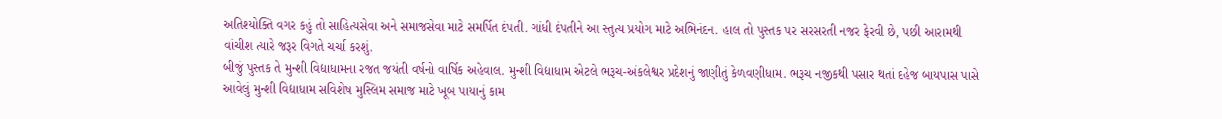અતિશ્યોક્તિ વગર કહું તો સાહિત્યસેવા અને સમાજસેવા માટે સમર્પિત દંપતી. ગાંધી દંપતીને આ સ્તુત્ય પ્રયોગ માટે અભિનંદન. હાલ તો પુસ્તક પર સરસરતી નજર ફેરવી છે, પછી આરામથી વાંચીશ ત્યારે જરૂર વિગતે ચર્ચા કરશું.
બીજું પુસ્તક તે મુન્શી વિદ્યાધામના રજત જયંતી વર્ષનો વાર્ષિક અહેવાલ. મુન્શી વિદ્યાધામ એટલે ભરૂચ-અંકલેશ્વર પ્રદેશનું જાણીતું કેળવણીધામ. ભરૂચ નજીકથી પસાર થતાં દહેજ બાયપાસ પાસે આવેલું મુન્શી વિદ્યાધામ સવિશેષ મુસ્લિમ સમાજ માટે ખૂબ પાયાનું કામ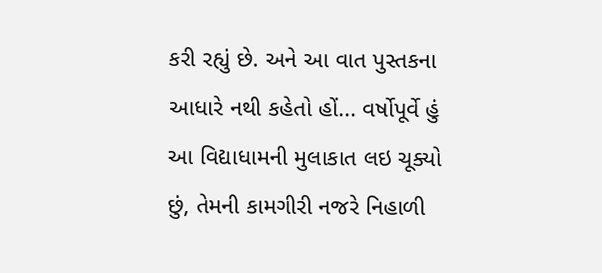કરી રહ્યું છે. અને આ વાત પુસ્તકના આધારે નથી કહેતો હોં... વર્ષોપૂર્વે હું આ વિદ્યાધામની મુલાકાત લઇ ચૂક્યો છું, તેમની કામગીરી નજરે નિહાળી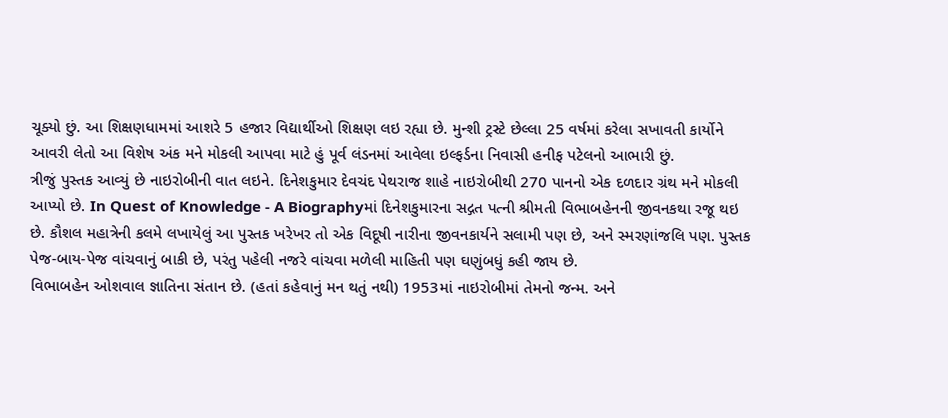ચૂક્યો છું. આ શિક્ષણધામમાં આશરે 5 હજાર વિદ્યાર્થીઓ શિક્ષણ લઇ રહ્યા છે. મુન્શી ટ્રસ્ટે છેલ્લા 25 વર્ષમાં કરેલા સખાવતી કાર્યોને આવરી લેતો આ વિશેષ અંક મને મોકલી આપવા માટે હું પૂર્વ લંડનમાં આવેલા ઇલ્ફર્ડના નિવાસી હનીફ પટેલનો આભારી છું.
ત્રીજું પુસ્તક આવ્યું છે નાઇરોબીની વાત લઇને. દિનેશકુમાર દેવચંદ પેથરાજ શાહે નાઇરોબીથી 270 પાનનો એક દળદાર ગ્રંથ મને મોકલી આપ્યો છે. In Quest of Knowledge - A Biographyમાં દિનેશકુમારના સદ્ગત પત્ની શ્રીમતી વિભાબહેનની જીવનકથા રજૂ થઇ છે. કૌશલ મહાત્રેની કલમે લખાયેલું આ પુસ્તક ખરેખર તો એક વિદૂષી નારીના જીવનકાર્યને સલામી પણ છે, અને સ્મરણાંજલિ પણ. પુસ્તક પેજ-બાય-પેજ વાંચવાનું બાકી છે, પરંતુ પહેલી નજરે વાંચવા મળેલી માહિતી પણ ઘણુંબધું કહી જાય છે.
વિભાબહેન ઓશવાલ જ્ઞાતિના સંતાન છે. (હતાં કહેવાનું મન થતું નથી) 1953માં નાઇરોબીમાં તેમનો જન્મ. અને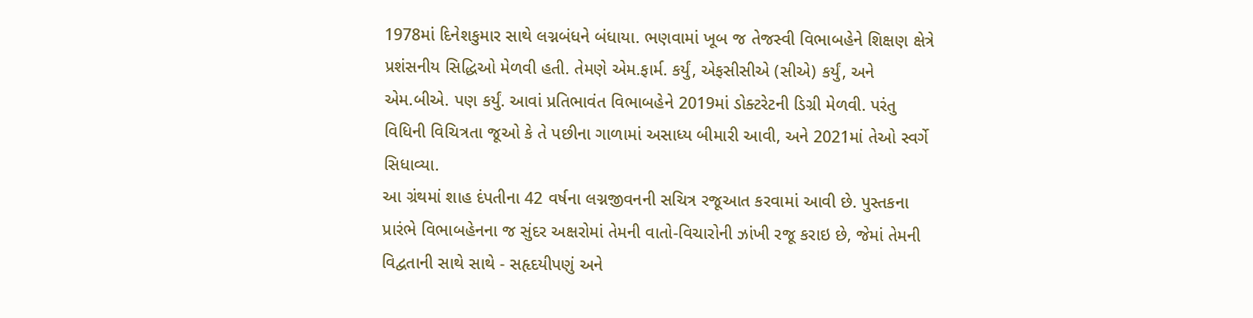1978માં દિનેશકુમાર સાથે લગ્નબંધને બંધાયા. ભણવામાં ખૂબ જ તેજસ્વી વિભાબહેને શિક્ષણ ક્ષેત્રે પ્રશંસનીય સિદ્ધિઓ મેળવી હતી. તેમણે એમ.ફાર્મ. કર્યું, એફસીસીએ (સીએ) કર્યું, અને એમ.બીએ. પણ કર્યું. આવાં પ્રતિભાવંત વિભાબહેને 2019માં ડોક્ટરેટની ડિગ્રી મેળવી. પરંતુ વિધિની વિચિત્રતા જૂઓ કે તે પછીના ગાળામાં અસાધ્ય બીમારી આવી, અને 2021માં તેઓ સ્વર્ગે સિધાવ્યા.
આ ગ્રંથમાં શાહ દંપતીના 42 વર્ષના લગ્નજીવનની સચિત્ર રજૂઆત કરવામાં આવી છે. પુસ્તકના પ્રારંભે વિભાબહેનના જ સુંદર અક્ષરોમાં તેમની વાતો-વિચારોની ઝાંખી રજૂ કરાઇ છે, જેમાં તેમની વિદ્વતાની સાથે સાથે - સહૃદયીપણું અને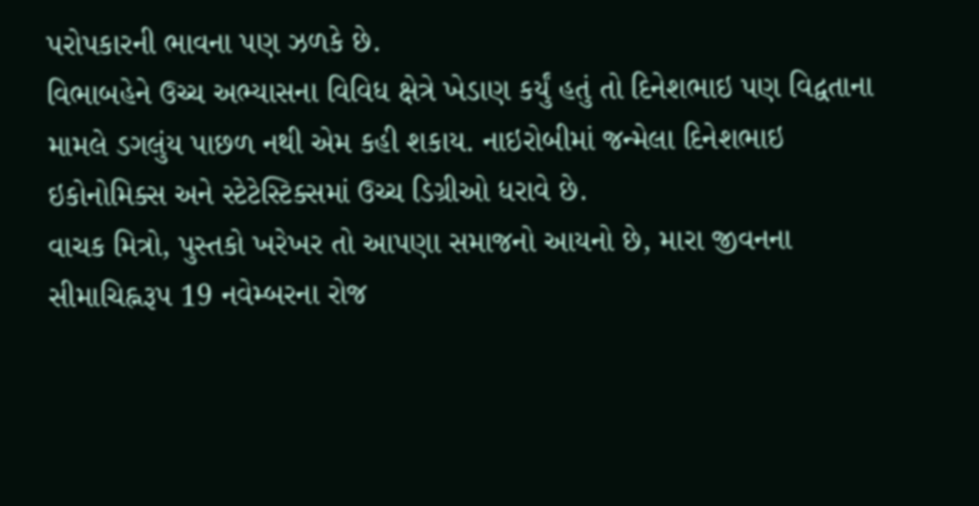પરોપકારની ભાવના પણ ઝળકે છે.
વિભાબહેને ઉચ્ચ અભ્યાસના વિવિધ ક્ષેત્રે ખેડાણ કર્યું હતું તો દિનેશભાઇ પણ વિદ્વતાના મામલે ડગલુંય પાછળ નથી એમ કહી શકાય. નાઇરોબીમાં જન્મેલા દિનેશભાઇ ઇકોનોમિક્સ અને સ્ટેટેસ્ટિક્સમાં ઉચ્ચ ડિગ્રીઓ ધરાવે છે.
વાચક મિત્રો, પુસ્તકો ખરેખર તો આપણા સમાજનો આયનો છે, મારા જીવનના સીમાચિહ્નરૂપ 19 નવેમ્બરના રોજ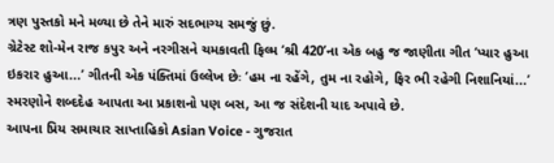ત્રણ પુસ્તકો મને મળ્યા છે તેને મારું સદભાગ્ય સમજું છું.
ગ્રેટેસ્ટ શો-મેન રાજ કપુર અને નરગીસને ચમકાવતી ફિલ્મ ‘શ્રી 420’ના એક બહુ જ જાણીતા ગીત ‘પ્યાર હુઆ ઇકરાર હુઆ...’ ગીતની એક પંક્તિમાં ઉલ્લેખ છેઃ ‘હમ ના રહેંગે, તુમ ના રહોગે, ફિર ભી રહેગી નિશાનિયાં...’ સ્મરણોને શબ્દદેહ આપતા આ પ્રકાશનો પણ બસ, આ જ સંદેશની યાદ અપાવે છે.
આપના પ્રિય સમાચાર સાપ્તાહિકો Asian Voice - ગુજરાત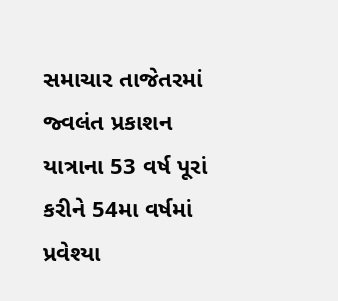સમાચાર તાજેતરમાં જ્વલંત પ્રકાશન યાત્રાના 53 વર્ષ પૂરાં કરીને 54મા વર્ષમાં પ્રવેશ્યા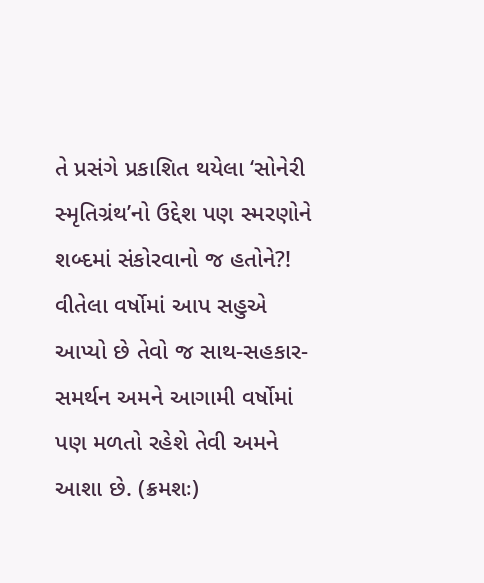તે પ્રસંગે પ્રકાશિત થયેલા ‘સોનેરી સ્મૃતિગ્રંથ’નો ઉદ્દેશ પણ સ્મરણોને શબ્દમાં સંકોરવાનો જ હતોને?! વીતેલા વર્ષોમાં આપ સહુએ આપ્યો છે તેવો જ સાથ-સહકાર-સમર્થન અમને આગામી વર્ષોમાં પણ મળતો રહેશે તેવી અમને આશા છે. (ક્રમશઃ)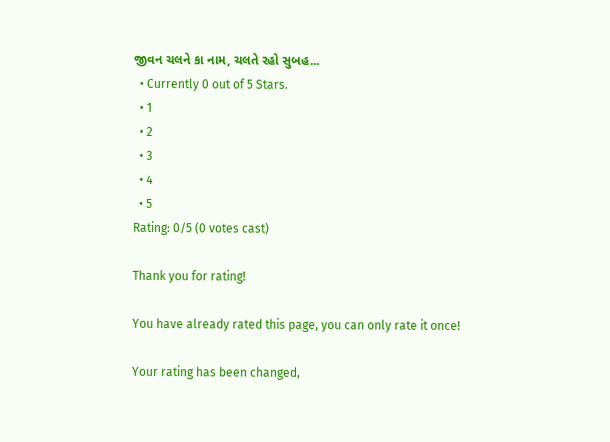જીવન ચલને કા નામ, ચલતે રહો સુબહ...
  • Currently 0 out of 5 Stars.
  • 1
  • 2
  • 3
  • 4
  • 5
Rating: 0/5 (0 votes cast)

Thank you for rating!

You have already rated this page, you can only rate it once!

Your rating has been changed,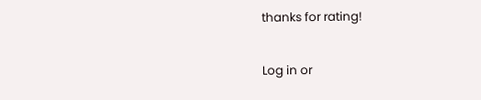thanks for rating!

Log in or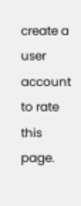create a user account to rate this page.